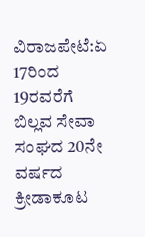ವಿರಾಜಪೇಟೆ:ಏ 17ರಿಂದ 19ರವರೆಗೆ ಬಿಲ್ಲವ ಸೇವಾ ಸಂಘದ 20ನೇ ವರ್ಷದ ಕ್ರೀಡಾಕೂಟ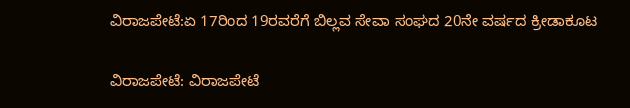ವಿರಾಜಪೇಟೆ:ಏ 17ರಿಂದ 19ರವರೆಗೆ ಬಿಲ್ಲವ ಸೇವಾ ಸಂಘದ 20ನೇ ವರ್ಷದ ಕ್ರೀಡಾಕೂಟ

ವಿರಾಜಪೇಟೆ: ವಿರಾಜಪೇಟೆ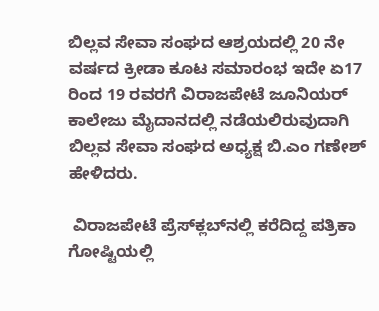ಬಿಲ್ಲವ ಸೇವಾ ಸಂಘದ ಆಶ್ರಯದಲ್ಲಿ 20 ನೇ ವರ್ಷದ ಕ್ರೀಡಾ ಕೂಟ ಸಮಾರಂಭ ಇದೇ ಏ17 ರಿಂದ 19 ರವರಗೆ ವಿರಾಜಪೇಟೆ ಜೂನಿಯರ್ ಕಾಲೇಜು ಮೈದಾನದಲ್ಲಿ ನಡೆಯಲಿರುವುದಾಗಿ ಬಿಲ್ಲವ ಸೇವಾ ಸಂಘದ ಅಧ್ಯಕ್ಷ ಬಿ.ಎಂ ಗಣೇಶ್ ಹೇಳಿದರು.

 ವಿರಾಜಪೇಟೆ ಪ್ರೆಸ್‌ಕ್ಲಬ್‌ನಲ್ಲಿ ಕರೆದಿದ್ದ ಪತ್ರಿಕಾ ಗೋಷ್ಟಿಯಲ್ಲಿ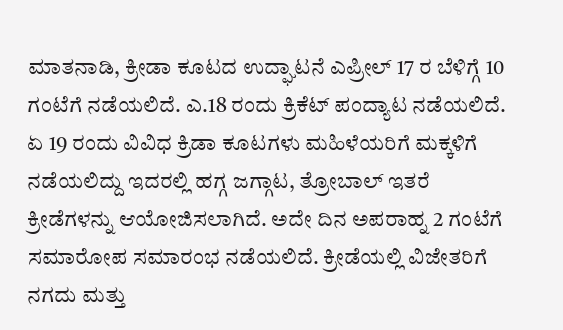ಮಾತನಾಡಿ, ಕ್ರೀಡಾ ಕೂಟದ ಉದ್ಘಾಟನೆ ಎಪ್ರೀಲ್ 17 ರ ಬೆಳಿಗ್ಗೆ 10 ಗಂಟೆಗೆ ನಡೆಯಲಿದೆ. ಎ.18 ರಂದು ಕ್ರಿಕೆಟ್ ಪಂದ್ಯಾಟ ನಡೆಯಲಿದೆ. ಏ 19 ರಂದು ವಿವಿಧ ಕ್ರಿಡಾ ಕೂಟಗಳು ಮಹಿಳೆಯರಿಗೆ ಮಕ್ಕಳಿಗೆ ನಡೆಯಲಿದ್ದು ಇದರಲ್ಲಿ ಹಗ್ಗ ಜಗ್ಗಾಟ, ತ್ರೋಬಾಲ್ ಇತರೆ ಕ್ರೀಡೆಗಳನ್ನು ಆಯೋಜಿಸಲಾಗಿದೆ. ಅದೇ ದಿನ ಅಪರಾಹ್ನ 2 ಗಂಟೆಗೆ ಸಮಾರೋಪ ಸಮಾರಂಭ ನಡೆಯಲಿದೆ. ಕ್ರೀಡೆಯಲ್ಲಿ ವಿಜೇತರಿಗೆ ನಗದು ಮತ್ತು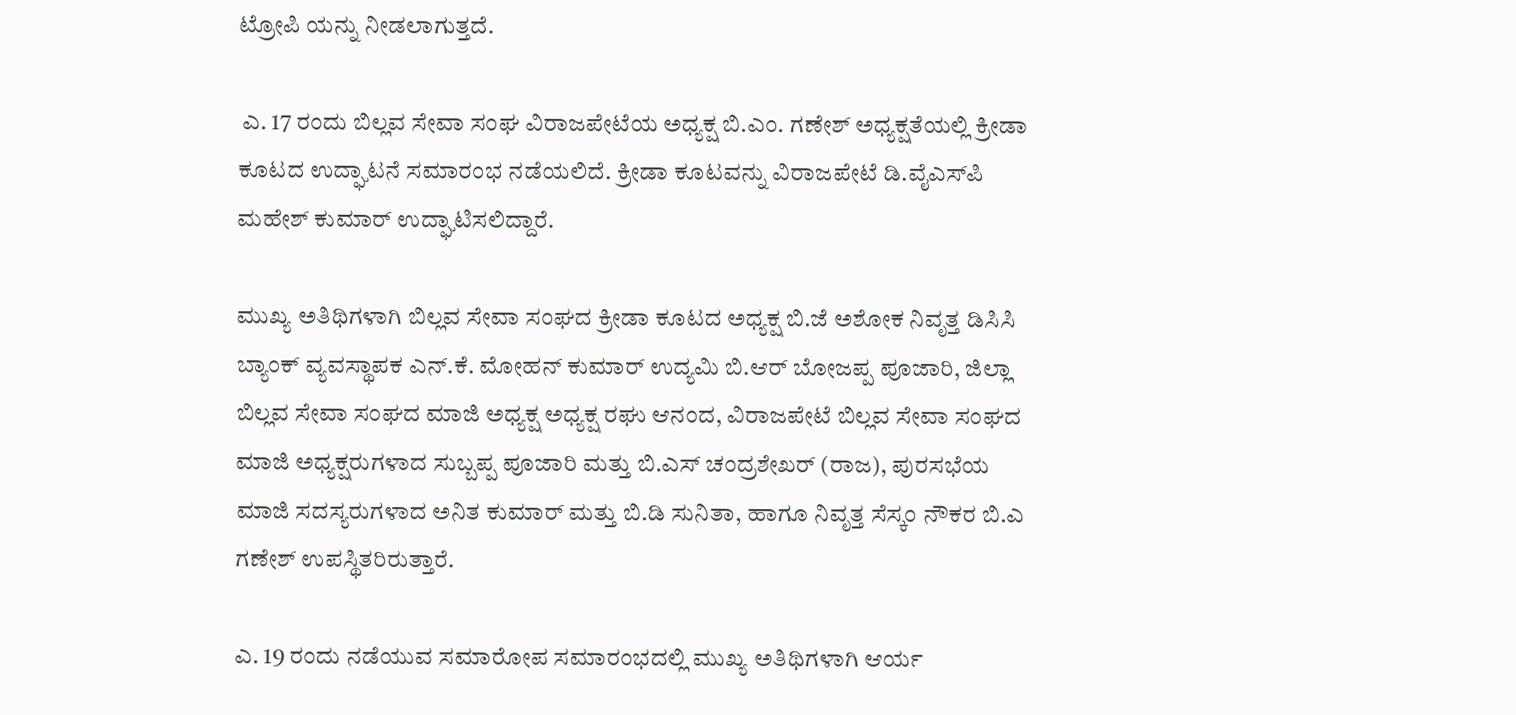ಟ್ರೋಪಿ ಯನ್ನು ನೀಡಲಾಗುತ್ತದೆ.

 ಎ. 17 ರಂದು ಬಿಲ್ಲವ ಸೇವಾ ಸಂಘ ವಿರಾಜಪೇಟೆಯ ಅಧ್ಯಕ್ಷ ಬಿ.ಎಂ. ಗಣೇಶ್ ಅಧ್ಯಕ್ಷತೆಯಲ್ಲಿ ಕ್ರೀಡಾ ಕೂಟದ ಉದ್ಘಾಟನೆ ಸಮಾರಂಭ ನಡೆಯಲಿದೆ. ಕ್ರೀಡಾ ಕೂಟವನ್ನು ವಿರಾಜಪೇಟೆ ಡಿ.ವೈಎಸ್‌ಪಿ ಮಹೇಶ್ ಕುಮಾರ್ ಉದ್ಘಾಟಿಸಲಿದ್ದಾರೆ.

ಮುಖ್ಯ ಅತಿಥಿಗಳಾಗಿ ಬಿಲ್ಲವ ಸೇವಾ ಸಂಘದ ಕ್ರೀಡಾ ಕೂಟದ ಅಧ್ಯಕ್ಷ ಬಿ.ಜೆ ಅಶೋಕ ನಿವೃತ್ತ ಡಿಸಿಸಿ ಬ್ಯಾಂಕ್ ವ್ಯವಸ್ಥಾಪಕ ಎನ್.ಕೆ. ಮೋಹನ್ ಕುಮಾರ್ ಉದ್ಯಮಿ ಬಿ.ಆರ್ ಬೋಜಪ್ಪ ಪೂಜಾರಿ, ಜಿಲ್ಲಾ ಬಿಲ್ಲವ ಸೇವಾ ಸಂಘದ ಮಾಜಿ ಅಧ್ಯಕ್ಷ ಅಧ್ಯಕ್ಷ ರಘು ಆನಂದ, ವಿರಾಜಪೇಟೆ ಬಿಲ್ಲವ ಸೇವಾ ಸಂಘದ ಮಾಜಿ ಅಧ್ಯಕ್ಷರುಗಳಾದ ಸುಬ್ಬಪ್ಪ ಪೂಜಾರಿ ಮತ್ತು ಬಿ.ಎಸ್ ಚಂದ್ರಶೇಖರ್ (ರಾಜ), ಪುರಸಭೆಯ ಮಾಜಿ ಸದಸ್ಯರುಗಳಾದ ಅನಿತ ಕುಮಾರ್ ಮತ್ತು ಬಿ.ಡಿ ಸುನಿತಾ, ಹಾಗೂ ನಿವೃತ್ತ ಸೆಸ್ಕಂ ನೌಕರ ಬಿ.ಎ ಗಣೇಶ್ ಉಪಸ್ಥಿತರಿರುತ್ತಾರೆ.

ಎ. 19 ರಂದು ನಡೆಯುವ ಸಮಾರೋಪ ಸಮಾರಂಭದಲ್ಲಿ ಮುಖ್ಯ ಅತಿಥಿಗಳಾಗಿ ಆರ್ಯ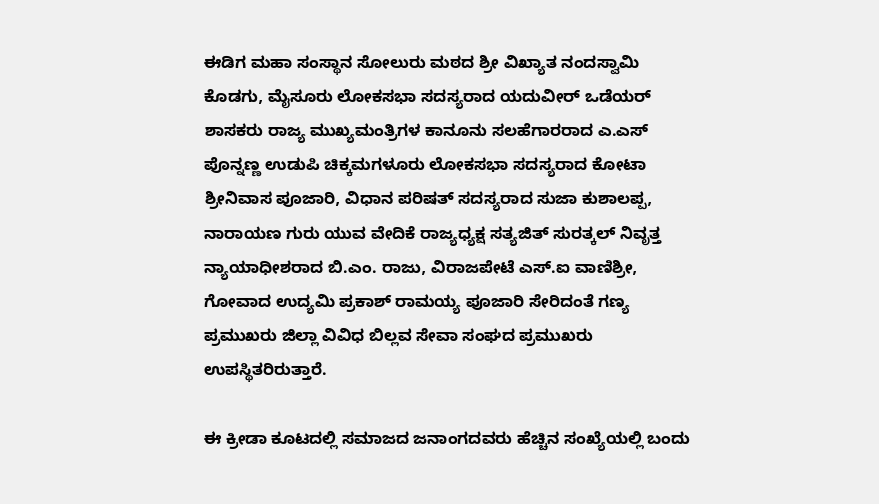ಈಡಿಗ ಮಹಾ ಸಂಸ್ಥಾನ ಸೋಲುರು ಮಠದ ಶ್ರೀ ವಿಖ್ಯಾತ ನಂದಸ್ವಾಮಿ ಕೊಡಗು, ಮೈಸೂರು ಲೋಕಸಭಾ ಸದಸ್ಯರಾದ ಯದುವೀರ್ ಒಡೆಯರ್ ಶಾಸಕರು ರಾಜ್ಯ ಮುಖ್ಯಮಂತ್ರಿಗಳ ಕಾನೂನು ಸಲಹೆಗಾರರಾದ ಎ.ಎಸ್ ಪೊನ್ನಣ್ಣ ಉಡುಪಿ ಚಿಕ್ಕಮಗಳೂರು ಲೋಕಸಭಾ ಸದಸ್ಯರಾದ ಕೋಟಾ ಶ್ರೀನಿವಾಸ ಪೂಜಾರಿ, ವಿಧಾನ ಪರಿಷತ್ ಸದಸ್ಯರಾದ ಸುಜಾ ಕುಶಾಲಪ್ಪ, ನಾರಾಯಣ ಗುರು ಯುವ ವೇದಿಕೆ ರಾಜ್ಯಧ್ಯಕ್ಷ ಸತ್ಯಜಿತ್ ಸುರತ್ಕಲ್ ನಿವೃತ್ತ ನ್ಯಾಯಾಧೀಶರಾದ ಬಿ.ಎಂ. ರಾಜು, ವಿರಾಜಪೇಟೆ ಎಸ್.ಐ ವಾಣಿಶ್ರೀ, ಗೋವಾದ ಉದ್ಯಮಿ ಪ್ರಕಾಶ್ ರಾಮಯ್ಯ ಪೂಜಾರಿ ಸೇರಿದಂತೆ ಗಣ್ಯ ಪ್ರಮುಖರು ಜಿಲ್ಲಾ ವಿವಿಧ ಬಿಲ್ಲವ ಸೇವಾ ಸಂಘದ ಪ್ರಮುಖರು ಉಪಸ್ಥಿತರಿರುತ್ತಾರೆ.

ಈ ಕ್ರೀಡಾ ಕೂಟದಲ್ಲಿ ಸಮಾಜದ ಜನಾಂಗದವರು ಹೆಚ್ಚಿನ ಸಂಖ್ಯೆಯಲ್ಲಿ ಬಂದು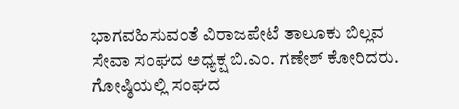ಭಾಗವಹಿಸುವಂತೆ ವಿರಾಜಪೇಟೆ ತಾಲೂಕು ಬಿಲ್ಲವ ಸೇವಾ ಸಂಘದ ಅಧ್ಯಕ್ಷ ಬಿ.ಎಂ. ಗಣೇಶ್ ಕೋರಿದರು. ಗೋಷ್ಠಿಯಲ್ಲಿ ಸಂಘದ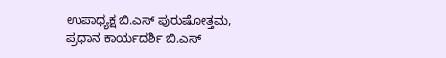ಉಪಾಧ್ಯಕ್ಷ ಬಿ.ಎಸ್ ಪುರುಷೋತ್ತಮ, ಪ್ರಧಾನ ಕಾರ್ಯದರ್ಶಿ ಬಿ.ಎಸ್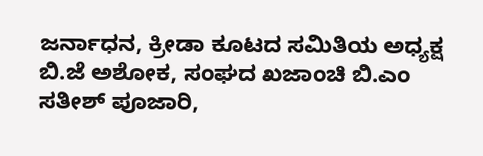ಜರ್ನಾಧನ, ಕ್ರೀಡಾ ಕೂಟದ ಸಮಿತಿಯ ಅಧ್ಯಕ್ಷ ಬಿ.ಜೆ ಅಶೋಕ, ಸಂಘದ ಖಜಾಂಚಿ ಬಿ.ಎಂ ಸತೀಶ್ ಪೂಜಾರಿ,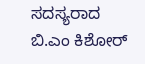ಸದಸ್ಯರಾದ ಬಿ.ಎಂ ಕಿಶೋರ್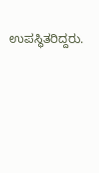ಉಪಸ್ಥಿತರಿದ್ದರು.